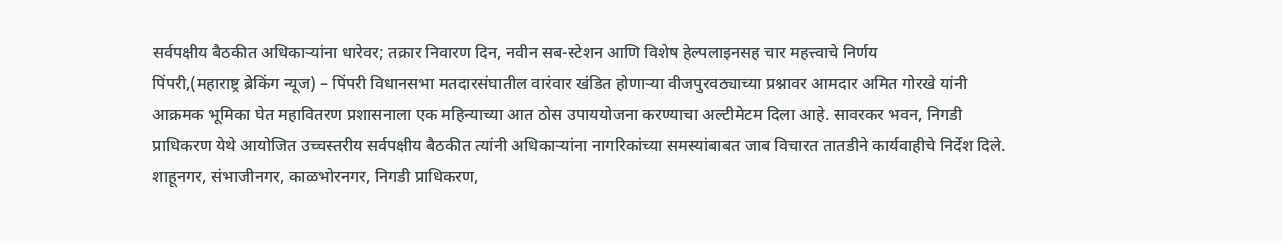सर्वपक्षीय बैठकीत अधिकाऱ्यांना धारेवर; तक्रार निवारण दिन, नवीन सब-स्टेशन आणि विशेष हेल्पलाइनसह चार महत्त्वाचे निर्णय
पिंपरी,(महाराष्ट्र ब्रेकिंग न्यूज) – पिंपरी विधानसभा मतदारसंघातील वारंवार खंडित होणाऱ्या वीजपुरवठ्याच्या प्रश्नावर आमदार अमित गोरखे यांनी आक्रमक भूमिका घेत महावितरण प्रशासनाला एक महिन्याच्या आत ठोस उपाययोजना करण्याचा अल्टीमेटम दिला आहे. सावरकर भवन, निगडी प्राधिकरण येथे आयोजित उच्चस्तरीय सर्वपक्षीय बैठकीत त्यांनी अधिकाऱ्यांना नागरिकांच्या समस्यांबाबत जाब विचारत तातडीने कार्यवाहीचे निर्देश दिले.
शाहूनगर, संभाजीनगर, काळभोरनगर, निगडी प्राधिकरण,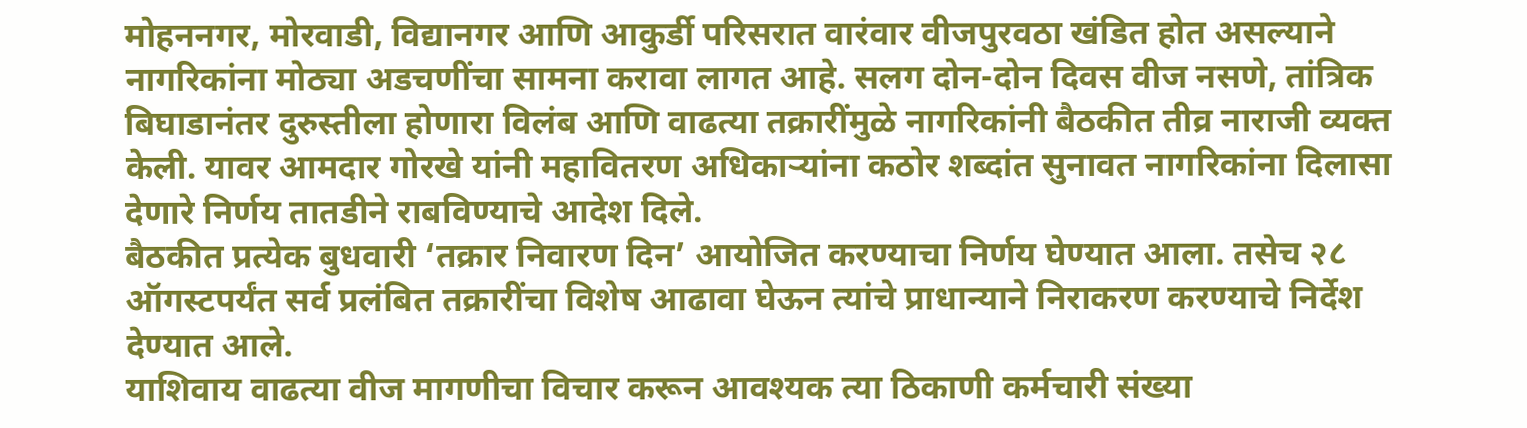मोहननगर, मोरवाडी, विद्यानगर आणि आकुर्डी परिसरात वारंवार वीजपुरवठा खंडित होत असल्याने नागरिकांना मोठ्या अडचणींचा सामना करावा लागत आहे. सलग दोन-दोन दिवस वीज नसणे, तांत्रिक बिघाडानंतर दुरुस्तीला होणारा विलंब आणि वाढत्या तक्रारींमुळे नागरिकांनी बैठकीत तीव्र नाराजी व्यक्त केली. यावर आमदार गोरखे यांनी महावितरण अधिकाऱ्यांना कठोर शब्दांत सुनावत नागरिकांना दिलासा देणारे निर्णय तातडीने राबविण्याचे आदेश दिले.
बैठकीत प्रत्येक बुधवारी ‘तक्रार निवारण दिन’ आयोजित करण्याचा निर्णय घेण्यात आला. तसेच २८ ऑगस्टपर्यंत सर्व प्रलंबित तक्रारींचा विशेष आढावा घेऊन त्यांचे प्राधान्याने निराकरण करण्याचे निर्देश देण्यात आले.
याशिवाय वाढत्या वीज मागणीचा विचार करून आवश्यक त्या ठिकाणी कर्मचारी संख्या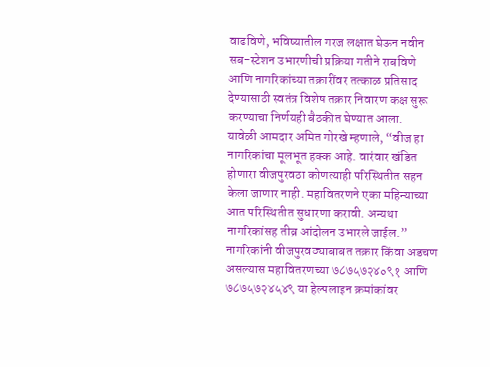वाढविणे, भविष्यातील गरज लक्षात घेऊन नवीन सब-स्टेशन उभारणीची प्रक्रिया गतीने राबविणे आणि नागरिकांच्या तक्रारींवर तत्काळ प्रतिसाद देण्यासाठी स्वतंत्र विशेष तक्रार निवारण कक्ष सुरू करण्याचा निर्णयही बैठकीत घेण्यात आला.
यावेळी आमदार अमित गोरखे म्हणाले, “वीज हा नागरिकांचा मूलभूत हक्क आहे. वारंवार खंडित होणारा वीजपुरवठा कोणत्याही परिस्थितीत सहन केला जाणार नाही. महावितरणने एका महिन्याच्या आत परिस्थितीत सुधारणा करावी. अन्यथा नागरिकांसह तीव्र आंदोलन उभारले जाईल.”
नागरिकांनी वीजपुरवठ्याबाबत तक्रार किंवा अडचण असल्यास महावितरणच्या ७८७५७२४०९१ आणि ७८७५७२४५४९ या हेल्पलाइन क्रमांकांवर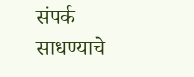संपर्क साधण्याचे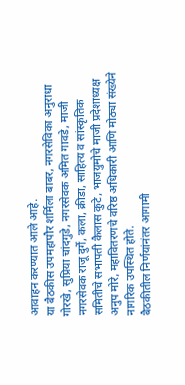आवाहन करण्यात आले आहे.
या बैठकीस उपमहापौर शर्मिला बाबर, नगरसेविका अनुराधा गोरखे, सुप्रिया चांदगुडे, नगरसेवक अमित गावडे, माजी नगरसेवक राजू दुर्गे, कला, क्रीडा, साहित्य व सांस्कृतिक समितीचे सभापती कैलास कुटे, भाजयुमोचे माजी प्रदेशाध्यक्ष अनुप मोरे, महावितरणचे वरिष्ठ अधिकारी आणि मोठ्या संख्येने नागरिक उपस्थित होते.
बैठकीतील निर्णयांनंतर आगामी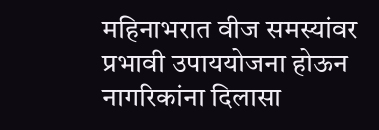महिनाभरात वीज समस्यांवर प्रभावी उपाययोजना होऊन नागरिकांना दिलासा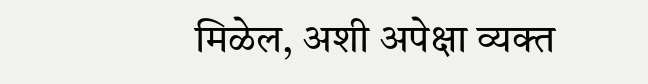मिळेल, अशी अपेक्षा व्यक्त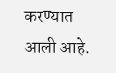करण्यात आली आहे.